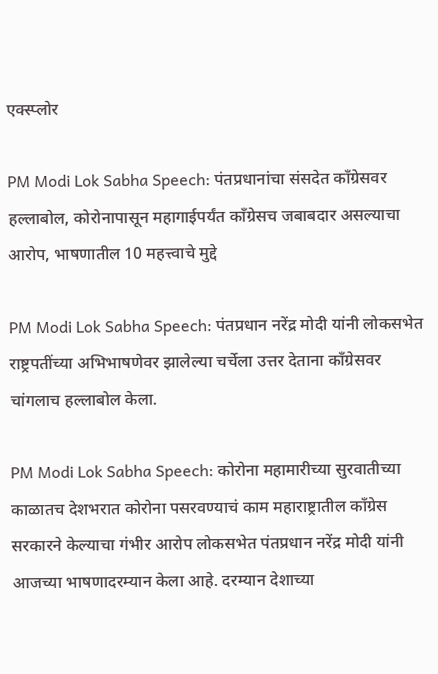एक्स्प्लोर

PM Modi Lok Sabha Speech: पंतप्रधानांचा संसदेत काँग्रेसवर हल्लाबोल, कोरोनापासून महागाईपर्यंत काँग्रेसच जबाबदार असल्याचा आरोप, भाषणातील 10 महत्त्वाचे मुद्दे

PM Modi Lok Sabha Speech: पंतप्रधान नरेंद्र मोदी यांनी लोकसभेत राष्ट्रपतींच्या अभिभाषणेवर झालेल्या चर्चेला उत्तर देताना काँग्रेसवर चांगलाच हल्लाबोल केला.

PM Modi Lok Sabha Speech: कोरोना महामारीच्या सुरवातीच्या काळातच देशभरात कोरोना पसरवण्याचं काम महाराष्ट्रातील काँग्रेस सरकारने केल्याचा गंभीर आरोप लोकसभेत पंतप्रधान नरेंद्र मोदी यांनी आजच्या भाषणादरम्यान केला आहे. दरम्यान देशाच्या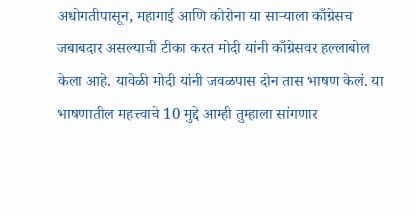अधोगतीपासून, महागाई आणि कोरोना या साऱ्याला काँग्रेसच जबाबदार असल्याची टीका करत मोदी यांनी काँग्रेसवर हल्लाबोल केला आहे. यावेळी मोदी यांनी जवळपास दोन तास भाषण केलं. या भाषणातील महत्त्वाचे 10 मुद्दे आम्ही तुम्हाला सांगणार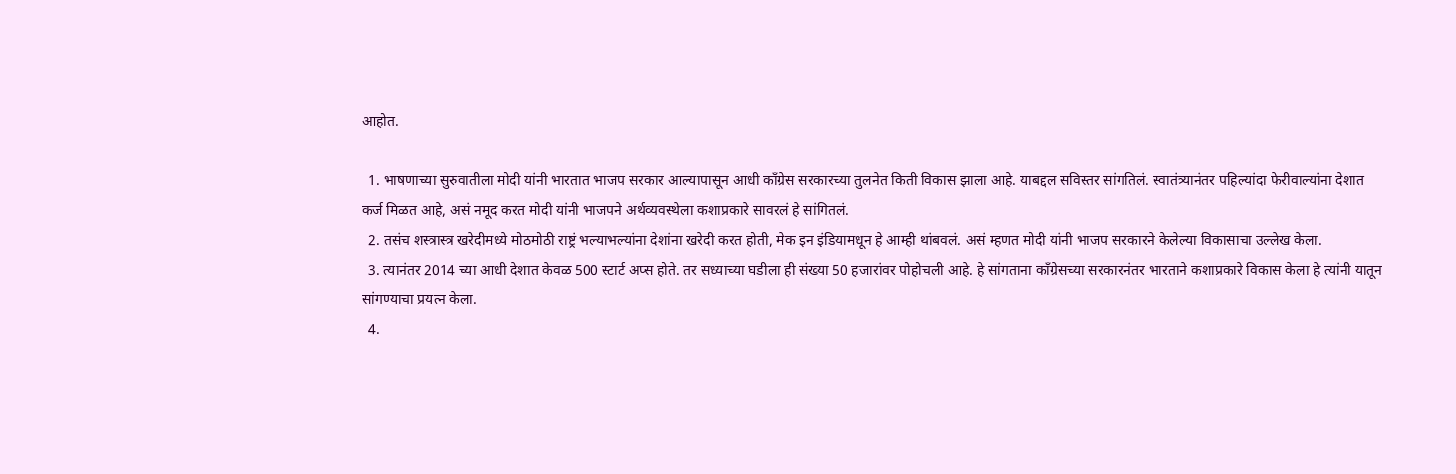आहोत.

  1. भाषणाच्या सुरुवातीला मोदी यांनी भारतात भाजप सरकार आल्यापासून आधी काँग्रेस सरकारच्या तुलनेत किती विकास झाला आहे. याबद्दल सविस्तर सांगतिलं. स्वातंत्र्यानंतर पहिल्यांदा फेरीवाल्यांना देशात कर्ज मिळत आहे, असं नमूद करत मोदी यांनी भाजपने अर्थव्यवस्थेला कशाप्रकारे सावरलं हे सांगितलं.
  2. तसंच शस्त्रास्त्र खरेदीमध्ये मोठमोठी राष्ट्रं भल्याभल्यांना देशांना खरेदी करत होती, मेक इन इंडियामधून हे आम्ही थांबवलं. असं म्हणत मोदी यांनी भाजप सरकारने केलेल्या विकासाचा उल्लेख केला.
  3. त्यानंतर 2014 च्या आधी देशात केवळ 500 स्टार्ट अप्स होते. तर सध्याच्या घडीला ही संख्या 50 हजारांवर पोहोचली आहे. हे सांगताना काँग्रेसच्या सरकारनंतर भारताने कशाप्रकारे विकास केला हे त्यांनी यातून सांगण्याचा प्रयत्न केला.
  4.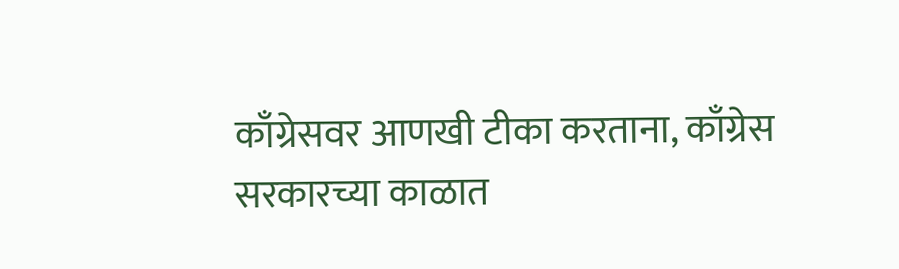काँग्रेसवर आणखी टीका करताना, काँग्रेस सरकारच्या काळात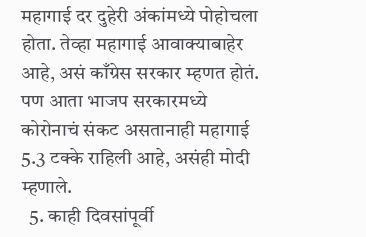महागाई दर दुहेरी अंकांमध्ये पोहोचला होता. तेव्हा महागाई आवाक्याबाहेर आहे, असं काँग्रेस सरकार म्हणत होतं. पण आता भाजप सरकारमध्ये  कोरोनाचं संकट असतानाही महागाई 5.3 टक्के राहिली आहे, असंही मोदी म्हणाले.
  5. काही दिवसांपूर्वी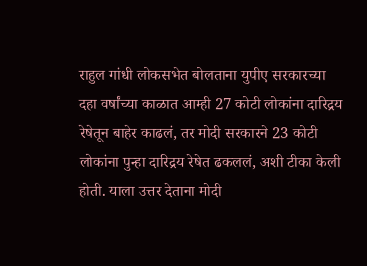राहुल गांधी लोकसभेत बोलताना युपीए सरकारच्या दहा वर्षांच्या काळात आम्ही 27 कोटी लोकांना दारिद्रय रेषेतून बाहेर काढलं, तर मोदी सरकारने 23 कोटी लोकांना पुन्हा दारिद्रय रेषेत ढकललं, अशी टीका केली होती. याला उत्तर देताना मोदी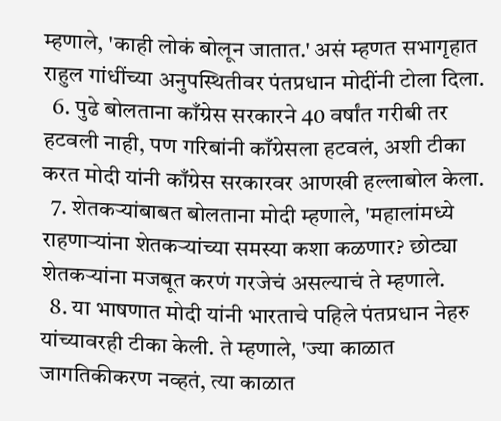म्हणाले, 'काही लोकं बोलून जातात.' असं म्हणत सभागृहात राहुल गांधींच्या अनुपस्थितीवर पंतप्रधान मोदींनी टोला दिला.
  6. पुढे बोलताना काँग्रेस सरकारने 40 वर्षांत गरीबी तर हटवली नाही, पण गरिबांनी काँग्रेसला हटवलं, अशी टीका करत मोदी यांनी काँग्रेस सरकारवर आणखी हल्लाबोल केला.
  7. शेतकऱ्यांबाबत बोलताना मोदी म्हणाले, 'महालांमध्ये राहणाऱ्यांना शेतकऱ्यांच्या समस्या कशा कळणार? छोट्या शेतकऱ्यांना मजबूत करणं गरजेचं असल्याचं ते म्हणाले.
  8. या भाषणात मोदी यांनी भारताचे पहिले पंतप्रधान नेहरु यांच्यावरही टीका केली. ते म्हणाले, 'ज्या काळात जागतिकीकरण नव्हतं, त्या काळात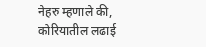नेहरु म्हणाले की, कोरियातील लढाई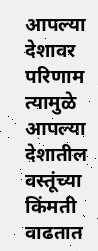आपल्या देशावर परिणाम त्यामुळे आपल्या देशातील वस्तूंच्या किंमती वाढतात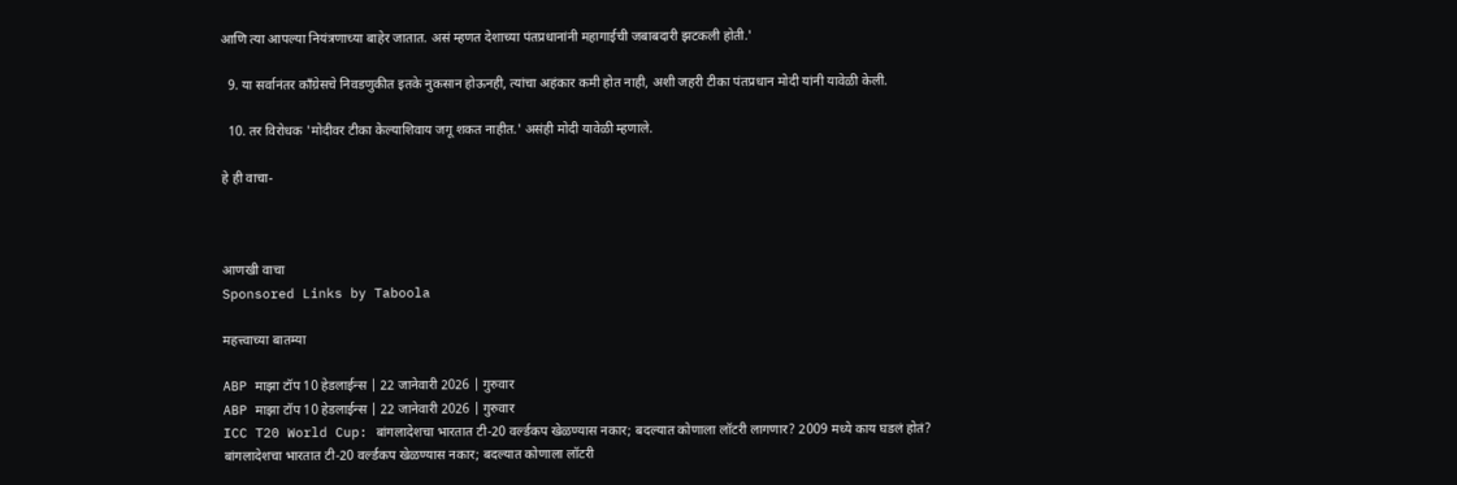आणि त्या आपल्या नियंत्रणाच्या बाहेर जातात. असं म्हणत देशाच्या पंतप्रधानांनी महागाईची जबाबदारी झटकली होती.'

  9. या सर्वानंतर काँग्रेसचे निवडणुकीत इतके नुकसान होऊनही, त्यांचा अहंकार कमी होत नाही, अशी जहरी टीका पंतप्रधान मोदी यांनी यावेळी केली.

  10. तर विरोधक 'मोदीवर टीका केल्याशिवाय जगू शकत नाहीत.' असंही मोदी यावेळी म्हणाले.

हे ही वाचा-



आणखी वाचा
Sponsored Links by Taboola

महत्त्वाच्या बातम्या

ABP माझा टॉप 10 हेडलाईन्स | 22 जानेवारी 2026 | गुरुवार
ABP माझा टॉप 10 हेडलाईन्स | 22 जानेवारी 2026 | गुरुवार
ICC T20 World Cup: बांगलादेशचा भारतात टी-20 वर्ल्डकप खेळण्यास नकार; बदल्यात कोणाला लॉटरी लागणार? 2009 मध्ये काय घडलं होतं?
बांगलादेशचा भारतात टी-20 वर्ल्डकप खेळण्यास नकार; बदल्यात कोणाला लॉटरी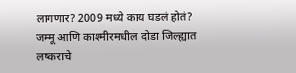लागणार? 2009 मध्ये काय घडलं होतं?
जम्मू आणि काश्मीरमधील दोडा जिल्ह्यात लष्कराचे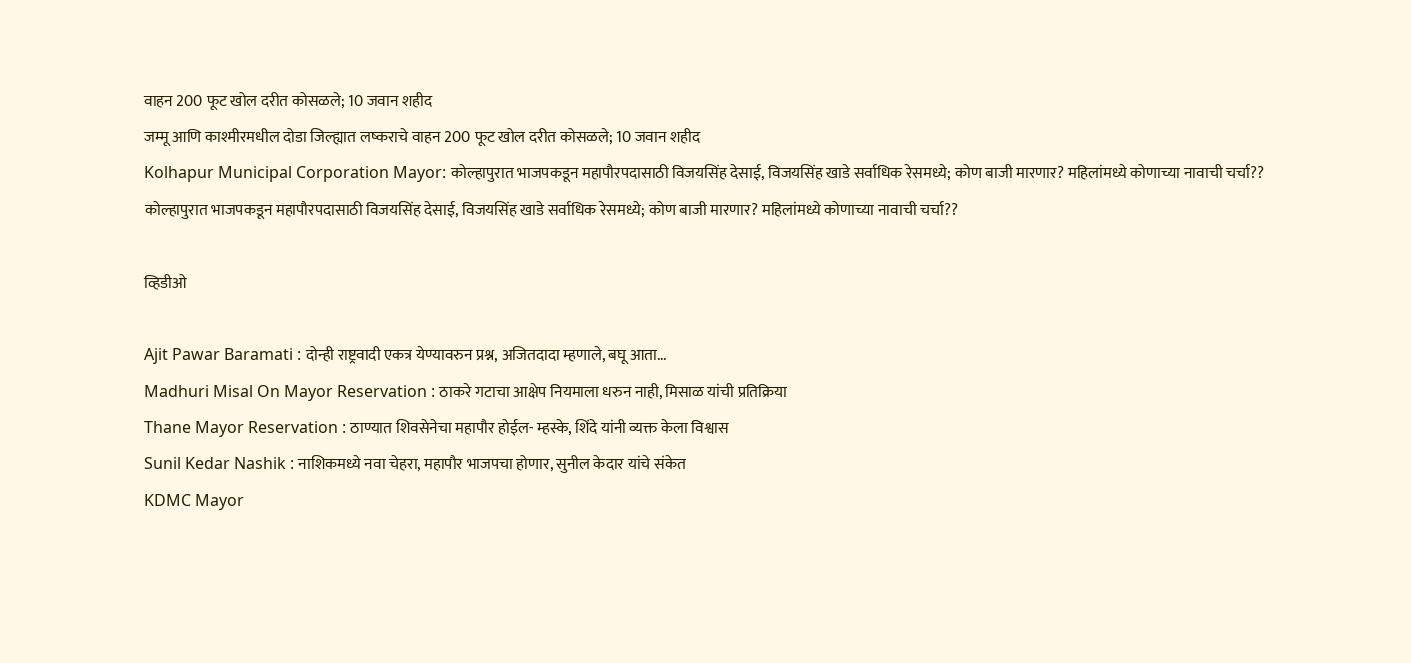वाहन 200 फूट खोल दरीत कोसळले; 10 जवान शहीद
जम्मू आणि काश्मीरमधील दोडा जिल्ह्यात लष्कराचे वाहन 200 फूट खोल दरीत कोसळले; 10 जवान शहीद
Kolhapur Municipal Corporation Mayor: कोल्हापुरात भाजपकडून महापौरपदासाठी विजयसिंह देसाई, विजयसिंह खाडे सर्वाधिक रेसमध्ये; कोण बाजी मारणार? महिलांमध्ये कोणाच्या नावाची चर्चा??
कोल्हापुरात भाजपकडून महापौरपदासाठी विजयसिंह देसाई, विजयसिंह खाडे सर्वाधिक रेसमध्ये; कोण बाजी मारणार? महिलांमध्ये कोणाच्या नावाची चर्चा??

व्हिडीओ

Ajit Pawar Baramati : दोन्ही राष्ट्रवादी एकत्र येण्यावरुन प्रश्न, अजितदादा म्हणाले, बघू आता...
Madhuri Misal On Mayor Reservation : ठाकरे गटाचा आक्षेप नियमाला धरुन नाही, मिसाळ यांची प्रतिक्रिया
Thane Mayor Reservation : ठाण्यात शिवसेनेचा महापौर होईल- म्हस्के, शिंदे यांनी व्यक्त केला विश्वास
Sunil Kedar Nashik : नाशिकमध्ये नवा चेहरा, महापौर भाजपचा होणार, सुनील केदार यांचे संकेत
KDMC Mayor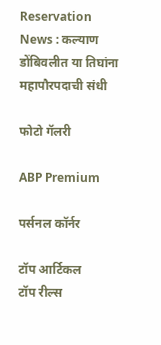Reservation News : कल्याण डोंबिवलीत या तिघांना महापौरपदाची संधी

फोटो गॅलरी

ABP Premium

पर्सनल कॉर्नर

टॉप आर्टिकल
टॉप रील्स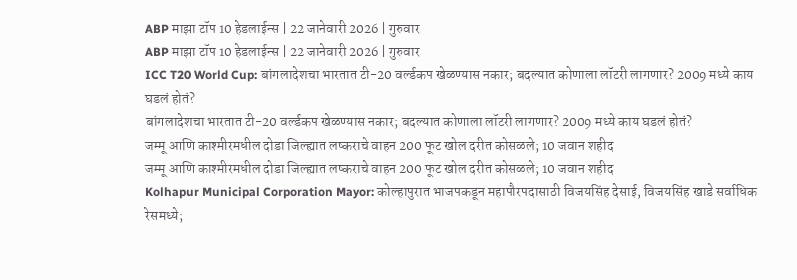ABP माझा टॉप 10 हेडलाईन्स | 22 जानेवारी 2026 | गुरुवार
ABP माझा टॉप 10 हेडलाईन्स | 22 जानेवारी 2026 | गुरुवार
ICC T20 World Cup: बांगलादेशचा भारतात टी-20 वर्ल्डकप खेळण्यास नकार; बदल्यात कोणाला लॉटरी लागणार? 2009 मध्ये काय घडलं होतं?
बांगलादेशचा भारतात टी-20 वर्ल्डकप खेळण्यास नकार; बदल्यात कोणाला लॉटरी लागणार? 2009 मध्ये काय घडलं होतं?
जम्मू आणि काश्मीरमधील दोडा जिल्ह्यात लष्कराचे वाहन 200 फूट खोल दरीत कोसळले; 10 जवान शहीद
जम्मू आणि काश्मीरमधील दोडा जिल्ह्यात लष्कराचे वाहन 200 फूट खोल दरीत कोसळले; 10 जवान शहीद
Kolhapur Municipal Corporation Mayor: कोल्हापुरात भाजपकडून महापौरपदासाठी विजयसिंह देसाई, विजयसिंह खाडे सर्वाधिक रेसमध्ये;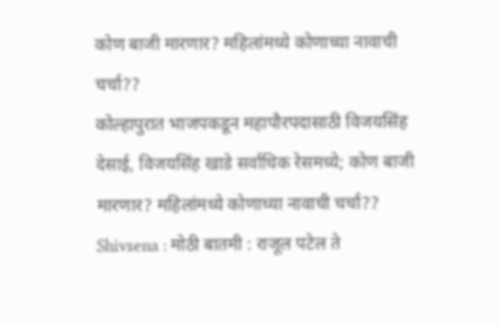कोण बाजी मारणार? महिलांमध्ये कोणाच्या नावाची चर्चा??
कोल्हापुरात भाजपकडून महापौरपदासाठी विजयसिंह देसाई, विजयसिंह खाडे सर्वाधिक रेसमध्ये; कोण बाजी मारणार? महिलांमध्ये कोणाच्या नावाची चर्चा??
Shivsena : मोठी बातमी : राजूल पटेल ते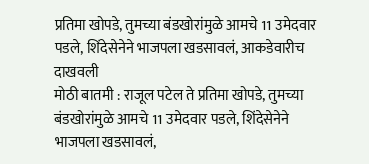प्रतिमा खोपडे, तुमच्या बंडखोरांमुळे आमचे 11 उमेदवार पडले, शिंदेसेनेने भाजपला खडसावलं, आकडेवारीच दाखवली
मोठी बातमी : राजूल पटेल ते प्रतिमा खोपडे, तुमच्या बंडखोरांमुळे आमचे 11 उमेदवार पडले, शिंदेसेनेने भाजपला खडसावलं,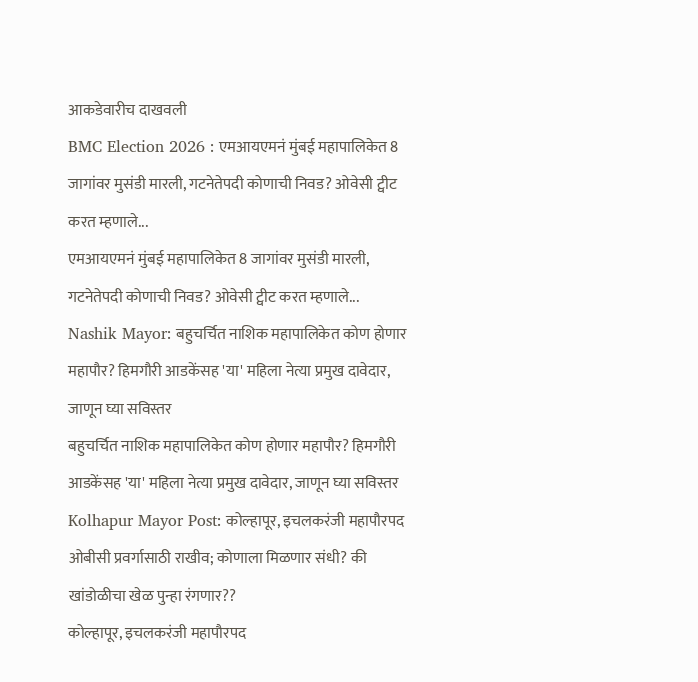आकडेवारीच दाखवली
BMC Election 2026 : एमआयएमनं मुंबई महापालिकेत 8 जागांवर मुसंडी मारली, गटनेतेपदी कोणाची निवड? ओवेसी ट्वीट करत म्हणाले...
एमआयएमनं मुंबई महापालिकेत 8 जागांवर मुसंडी मारली, गटनेतेपदी कोणाची निवड? ओवेसी ट्वीट करत म्हणाले...
Nashik Mayor: बहुचर्चित नाशिक महापालिकेत कोण होणार महापौर? हिमगौरी आडकेंसह 'या' महिला नेत्या प्रमुख दावेदार, जाणून घ्या सविस्तर
बहुचर्चित नाशिक महापालिकेत कोण होणार महापौर? हिमगौरी आडकेंसह 'या' महिला नेत्या प्रमुख दावेदार, जाणून घ्या सविस्तर
Kolhapur Mayor Post: कोल्हापूर, इचलकरंजी महापौरपद ओबीसी प्रवर्गासाठी राखीव; कोणाला मिळणार संधी? की खांडोळीचा खेळ पुन्हा रंगणार??
कोल्हापूर, इचलकरंजी महापौरपद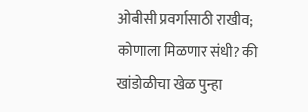ओबीसी प्रवर्गासाठी राखीव; कोणाला मिळणार संधी? की खांडोळीचा खेळ पुन्हा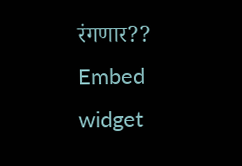रंगणार??
Embed widget